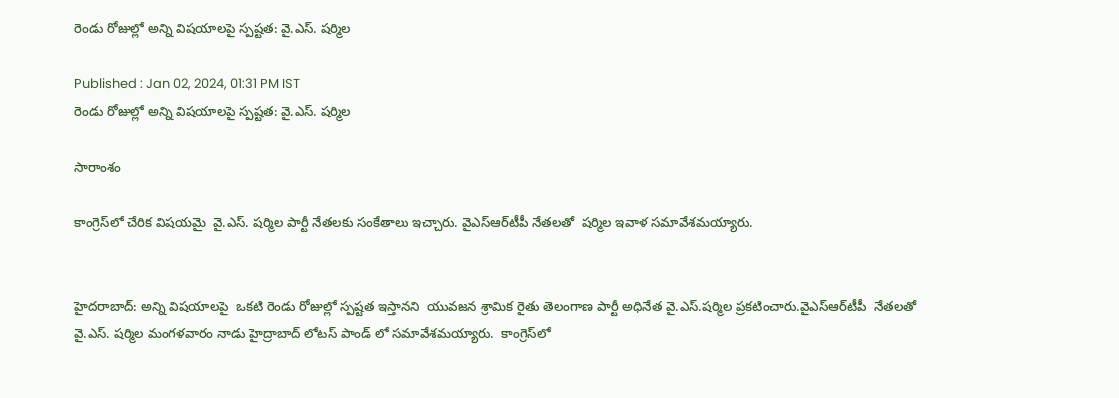రెండు రోజుల్లో అన్ని విషయాలపై స్పష్టత: వై.ఎస్. షర్మిల

Published : Jan 02, 2024, 01:31 PM IST
రెండు రోజుల్లో అన్ని విషయాలపై స్పష్టత: వై.ఎస్. షర్మిల

సారాంశం

కాంగ్రెస్‌లో చేరిక విషయమై  వై.ఎస్. షర్మిల పార్టీ నేతలకు సంకేతాలు ఇచ్చారు. వైఎస్ఆర్‌టీపీ నేతలతో  షర్మిల ఇవాళ సమావేశమయ్యారు.


హైదరాబాద్: అన్ని విషయాలపై  ఒకటి రెండు రోజుల్లో స్పష్టత ఇస్తానని  యువజన శ్రామిక రైతు తెలంగాణ పార్టీ అధినేత వై.ఎస్.షర్మిల ప్రకటించారు.వైఎస్ఆర్‌టీపీ  నేతలతో  వై.ఎస్. షర్మిల మంగళవారం నాడు హైద్రాబాద్ లోటస్ పాండ్ లో సమావేశమయ్యారు.  కాంగ్రెస్‌లో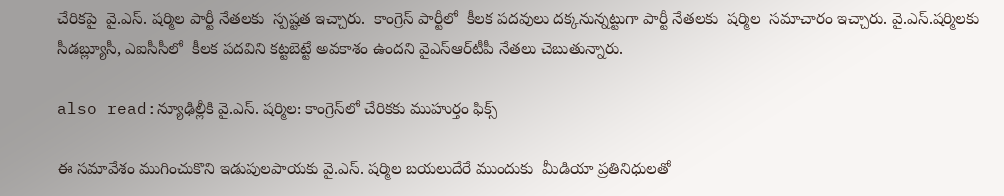చేరికపై  వై.ఎస్. షర్మిల పార్టీ నేతలకు  స్పష్టత ఇచ్చారు.  కాంగ్రెస్ పార్టీలో  కీలక పదవులు దక్కనున్నట్టుగా పార్టీ నేతలకు  షర్మిల  సమాచారం ఇచ్చారు. వై.ఎస్.షర్మిలకు  సీడబ్ల్యూసీ, ఎఐసీసీలో  కీలక పదవిని కట్టబెట్టే అవకాశం ఉందని వైఎస్ఆర్‌టీపీ నేతలు చెబుతున్నారు.

also read:న్యూఢిల్లీకి వై.ఎస్. షర్మిల: కాంగ్రెస్‌లో చేరికకు ముహుర్తం ఫిక్స్

ఈ సమావేశం ముగించుకొని ఇడుపులపాయకు వై.ఎస్. షర్మిల బయలుదేరే ముందుకు  మీడియా ప్రతినిధులతో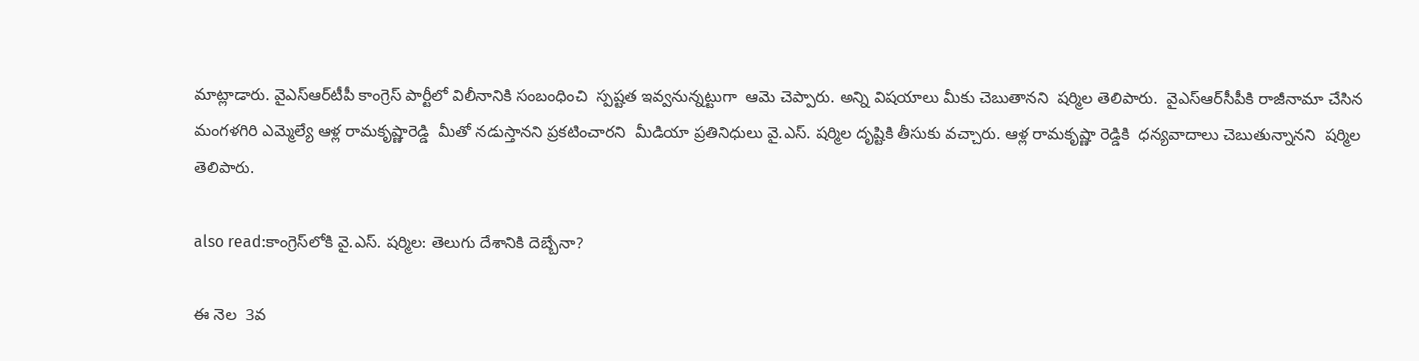మాట్లాడారు. వైఎస్ఆర్‌టీపీ కాంగ్రెస్ పార్టీలో విలీనానికి సంబంధించి  స్పష్టత ఇవ్వనున్నట్టుగా  ఆమె చెప్పారు. అన్ని విషయాలు మీకు చెబుతానని  షర్మిల తెలిపారు.  వైఎస్ఆర్‌సీపీకి రాజీనామా చేసిన  మంగళగిరి ఎమ్మెల్యే ఆళ్ల రామకృష్ణారెడ్డి  మీతో నడుస్తానని ప్రకటించారని  మీడియా ప్రతినిధులు వై.ఎస్. షర్మిల దృష్టికి తీసుకు వచ్చారు. ఆళ్ల రామకృష్ణా రెడ్డికి  ధన్యవాదాలు చెబుతున్నానని  షర్మిల తెలిపారు.

also read:కాంగ్రెస్‌లోకి వై.ఎస్. షర్మిల: తెలుగు దేశానికి దెబ్బేనా?

ఈ నెల  3వ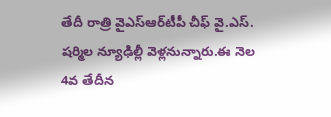తేదీ రాత్రి వైఎస్ఆర్‌టీపీ చీఫ్ వై.ఎస్. షర్మిల న్యూఢిల్లీ వెళ్లనున్నారు.ఈ నెల  4వ తేదీన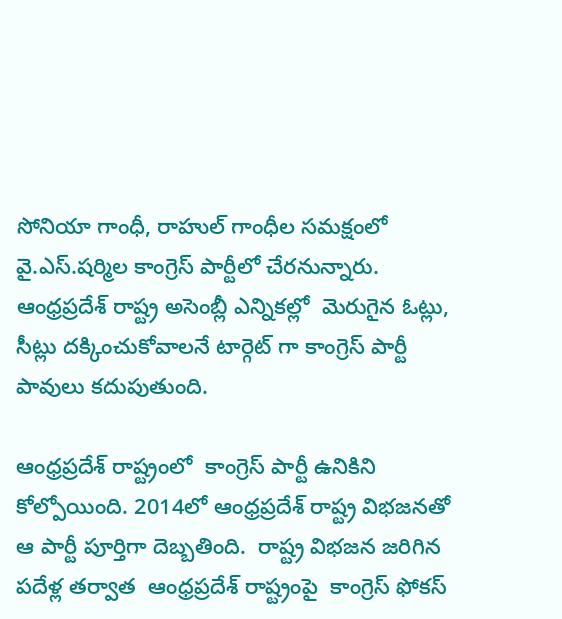సోనియా గాంధీ, రాహుల్ గాంధీల సమక్షంలో వై.ఎస్.షర్మిల కాంగ్రెస్ పార్టీలో చేరనున్నారు. ఆంధ్రప్రదేశ్ రాష్ట్ర అసెంబ్లీ ఎన్నికల్లో  మెరుగైన ఓట్లు, సీట్లు దక్కించుకోవాలనే టార్గెట్ గా కాంగ్రెస్ పార్టీ పావులు కదుపుతుంది.

ఆంధ్రప్రదేశ్ రాష్ట్రంలో  కాంగ్రెస్ పార్టీ ఉనికిని కోల్పోయింది. 2014లో ఆంధ్రప్రదేశ్ రాష్ట్ర విభజనతో ఆ పార్టీ పూర్తిగా దెబ్బతింది.  రాష్ట్ర విభజన జరిగిన పదేళ్ల తర్వాత  ఆంధ్రప్రదేశ్ రాష్ట్రంపై  కాంగ్రెస్ ఫోకస్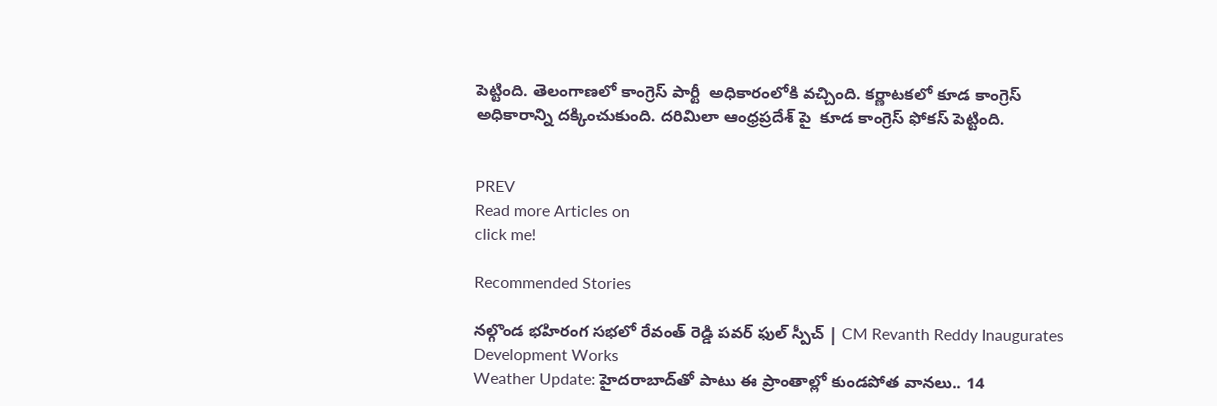పెట్టింది. తెలంగాణలో కాంగ్రెస్ పార్టీ  అధికారంలోకి వచ్చింది. కర్ణాటకలో కూడ కాంగ్రెస్ అధికారాన్ని దక్కించుకుంది. దరిమిలా ఆంధ్రప్రదేశ్ పై  కూడ కాంగ్రెస్ ఫోకస్ పెట్టింది.


PREV
Read more Articles on
click me!

Recommended Stories

నల్గొండ భహిరంగ సభలో రేవంత్ రెడ్డి పవర్ ఫుల్ స్పీచ్ | CM Revanth Reddy Inaugurates Development Works
Weather Update: హైదరాబాద్‌తో పాటు ఈ ప్రాంతాల్లో కుండపోత వానలు.. 14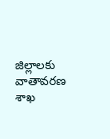జిల్లాలకు వాతావరణ శాఖ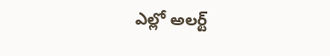ఎల్లో అలర్ట్